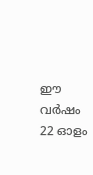ഈ വർഷം 22 ഓളം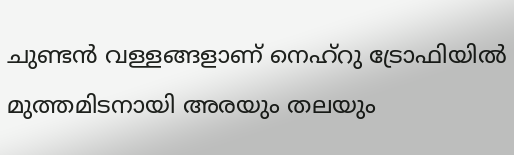ചുണ്ടൻ വള്ളങ്ങളാണ് നെഹ്റു ട്രോഫിയിൽ മുത്തമിടനായി അരയും തലയും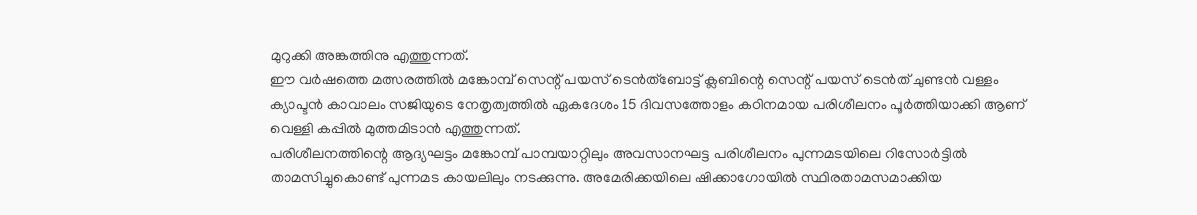മുറുക്കി അങ്കത്തിനു എത്തുന്നത്.
ഈ വർഷത്തെ മത്സരത്തിൽ മങ്കോമ്പ് സെന്റ് പയസ് ടെൻത്ബോട്ട് ക്ലബിന്റെ സെന്റ് പയസ് ടെൻത് ചുണ്ടൻ വള്ളം ക്യാപ്ടൻ കാവാലം സജിയുടെ നേതൃത്വത്തിൽ ഏകദേശം 15 ദിവസത്തോളം കഠിനമായ പരിശീലനം പൂർത്തിയാക്കി ആണ് വെള്ളി കപ്പിൽ മുത്തമിടാൻ എത്തുന്നത്.
പരിശീലനത്തിന്റെ ആദ്യഘട്ടം മങ്കോമ്പ് പാമ്പയാറ്റിലും അവസാനഘട്ട പരിശീലനം പുന്നമടയിലെ റിസോർട്ടിൽ താമസിച്ചുകൊണ്ട് പുന്നമട കായലിലും നടക്കുന്നു. അമേരിക്കയിലെ ഷിക്കാഗോയിൽ സ്ഥിരതാമസമാക്കിയ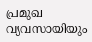പ്രമുഖ വ്യവസായിയും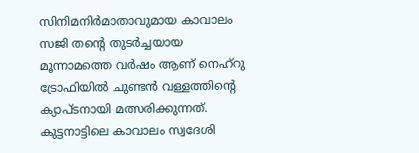സിനിമനിർമാതാവുമായ കാവാലം സജി തന്റെ തുടർച്ചയായ മൂന്നാമത്തെ വർഷം ആണ് നെഹ്റു ട്രോഫിയിൽ ചുണ്ടൻ വള്ളത്തിന്റെ ക്യാപ്ടനായി മത്സരിക്കുന്നത്.
കുട്ടനാട്ടിലെ കാവാലം സ്വദേശി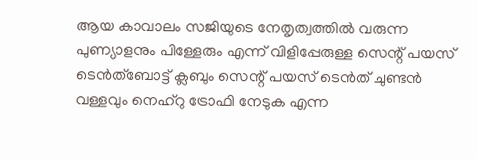ആയ കാവാലം സജിയുടെ നേതൃത്വത്തിൽ വരുന്ന പുണ്യാളനും പിള്ളേരും എന്ന് വിളിപ്പേരുള്ള സെന്റ് പയസ് ടെൻത്ബോട്ട് ക്ലബും സെന്റ് പയസ് ടെൻത് ചുണ്ടൻ വള്ളവും നെഹ്റു ട്രോഫി നേടുക എന്ന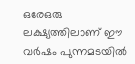ഒരേഒരു ലക്ഷ്യത്തിലാണ് ഈ വർഷം പുന്നമടയിൽ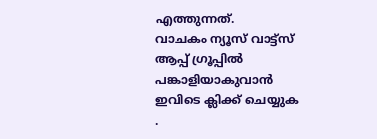എത്തുന്നത്.
വാചകം ന്യൂസ് വാട്ട്സ് ആപ്പ് ഗ്രൂപ്പിൽ പങ്കാളിയാകുവാൻ
ഇവിടെ ക്ലിക്ക് ചെയ്യുക
.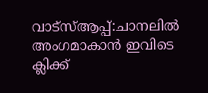വാട്സ്ആപ്പ്:ചാനലിൽ അംഗമാകാൻ ഇവിടെ ക്ലിക്ക്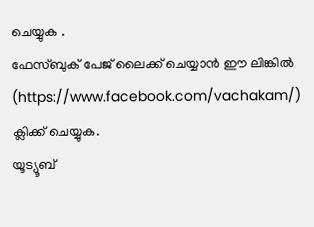ചെയ്യുക .
ഫേസ്ബുക് പേജ് ലൈക്ക് ചെയ്യാൻ ഈ ലിങ്കിൽ (https://www.facebook.com/vachakam/) ക്ലിക്ക് ചെയ്യുക.
യൂട്യൂബ്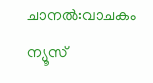ചാനൽ:വാചകം ന്യൂസ്